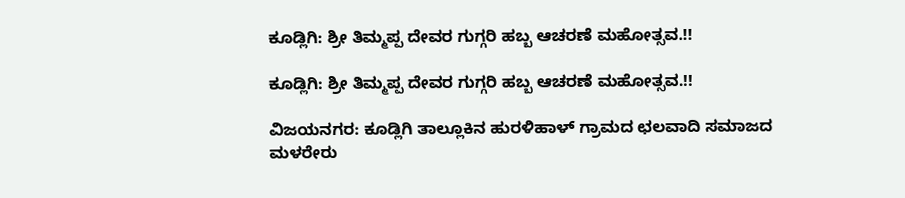ಕೂಡ್ಲಿಗಿ: ಶ್ರೀ ತಿಮ್ಮಪ್ಪ ದೇವರ ಗುಗ್ಗರಿ ಹಬ್ಬ ಆಚರಣೆ ಮಹೋತ್ಸವ.!!

ಕೂಡ್ಲಿಗಿ: ಶ್ರೀ ತಿಮ್ಮಪ್ಪ ದೇವರ ಗುಗ್ಗರಿ ಹಬ್ಬ ಆಚರಣೆ ಮಹೋತ್ಸವ.!!

ವಿಜಯನಗರ: ಕೂಡ್ಲಿಗಿ ತಾಲ್ಲೂಕಿನ ಹುರಳಿಹಾಳ್ ಗ್ರಾಮದ ಛಲವಾದಿ ಸಮಾಜದ ಮಳರೇರು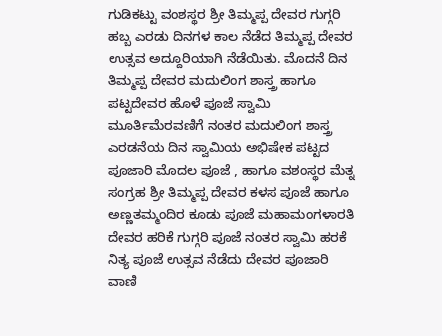ಗುಡಿಕಟ್ಟು ವಂಶಸ್ಥರ ಶ್ರೀ ತಿಮ್ಮಪ್ಪ ದೇವರ ಗುಗ್ಗರಿ ಹಬ್ಬ ಎರಡು ದಿನಗಳ ಕಾಲ ನೆಡೆದ ತಿಮ್ಮಪ್ಪ ದೇವರ ಉತ್ಸವ ಅದ್ದೂರಿಯಾಗಿ ನೆಡೆಯಿತು. ಮೊದನೆ ದಿನ ತಿಮ್ಮಪ್ಪ ದೇವರ ಮದುಲಿಂಗ ಶಾಸ್ತ್ರ ಹಾಗೂ ಪಟ್ಟದೇವರ ಹೊಳೆ ಪೂಜೆ ಸ್ವಾಮಿ ಮೂರ್ತಿ‌ಮೆರವಣಿಗೆ ನಂತರ ಮದುಲಿಂಗ ಶಾಸ್ತ್ರ ಎರಡನೆಯ ದಿನ ಸ್ವಾಮಿಯ ಅಭಿಷೇಕ ಪಟ್ಟದ ಪೂಜಾರಿ ಮೊದಲ ಪೂಜೆ , ಹಾಗೂ ವಶಂಸ್ಥರ ಮೆತ್ನ ಸಂಗ್ರಹ ಶ್ರೀ ತಿಮ್ಮಪ್ಪ ದೇವರ ಕಳಸ ಪೂಜೆ ಹಾಗೂ ಅಣ್ಣತಮ್ಮಂದಿರ ಕೂಡು ಪೂಜೆ ಮಹಾಮಂಗಳಾರತಿ ದೇವರ ಹರಿಕೆ ಗುಗ್ಗರಿ ಪೂಜೆ ನಂತರ ಸ್ವಾಮಿ ಹರಕೆ ನಿತ್ಯ ಪೂಜೆ ಉತ್ಸವ ನೆಡೆದು ದೇವರ ಪೂಜಾರಿ ವಾಣಿ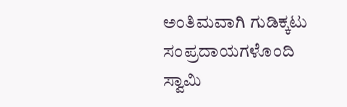ಅಂತಿಮವಾಗಿ ಗುಡಿಕ್ಕಟು ಸಂಪ್ರದಾಯಗಳೊಂದಿ ಸ್ವಾಮಿ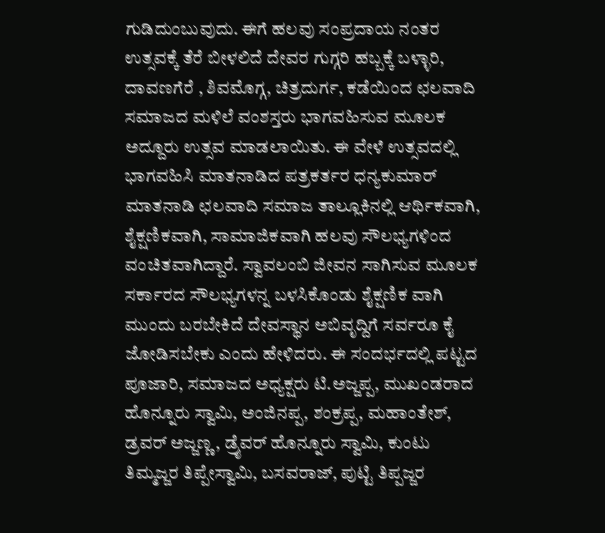ಗುಡಿದುಂಬುವುದು. ಈಗೆ ಹಲವು ಸಂಪ್ರದಾಯ ನಂತರ ಉತ್ಸವಕ್ಕೆ ತೆರೆ ಬೀಳಲಿದೆ ದೇವರ ಗುಗ್ಗರಿ ಹಬ್ಬಕ್ಕೆ ಬಳ್ಳಾರಿ, ದಾವಣಗೆರೆ , ಶಿವಮೊಗ್ಗ, ಚಿತ್ರದುರ್ಗ, ಕಡೆಯಿಂದ ಛಲವಾದಿ ಸಮಾಜದ ಮಳಿಲೆ ವಂಶಸ್ತರು ಭಾಗವಹಿಸುವ ಮೂಲಕ ಅದ್ದೂರು ಉತ್ಸವ ಮಾಡಲಾಯಿತು. ಈ ವೇಳೆ ಉತ್ಸವದಲ್ಲಿ ಭಾಗವಹಿಸಿ ಮಾತನಾಡಿದ ಪತ್ರಕರ್ತರ ಧನ್ಯಕುಮಾರ್ ಮಾತನಾಡಿ ಛಲವಾದಿ ಸಮಾಜ ತಾಲ್ಲೂಕಿನಲ್ಲಿ ಆರ್ಥಿಕವಾಗಿ, ಶೈಕ್ಷಣಿಕವಾಗಿ, ಸಾಮಾಜಿಕವಾಗಿ ಹಲವು ಸೌಲಭ್ಯಗಳಿಂದ ವಂಚಿತವಾಗಿದ್ದಾರೆ. ಸ್ವಾವಲಂಬಿ ಜೀವನ ಸಾಗಿಸುವ ಮೂಲಕ ಸರ್ಕಾರದ ಸೌಲಭ್ಯಗಳನ್ನ ಬಳಸಿಕೊಂಡು ಶೈಕ್ಷಣಿಕ ವಾಗಿ ಮುಂದು ಬರಬೇಕಿದೆ ದೇವಸ್ಥಾನ ಅಬಿವೃದ್ದಿಗೆ ಸರ್ವರೂ ಕೈ ಜೋಡಿಸಬೇಕು ಎಂದು ಹೇಳಿದರು. ಈ ಸಂದರ್ಭದಲ್ಲಿ ಪಟ್ಟದ ಪೂಜಾರಿ, ಸಮಾಜದ ಅಧ್ಯಕ್ಷರು ಟಿ.ಅಜ್ಜಪ್ಪ, ಮುಖಂಡರಾದ ಹೊನ್ನೂರು ಸ್ವಾಮಿ, ಅಂಜಿನಪ್ಪ, ಶಂಕ್ರಪ್ಪ, ಮಹಾಂತೇಶ್, ಡ್ರವರ್ ಅಜ್ಜಣ್ಣ, ಡ್ರೈವರ್ ಹೊನ್ನೂರು ಸ್ವಾಮಿ, ಕುಂಟು ತಿಮ್ಮಜ್ಜರ ತಿಪ್ಪೇಸ್ವಾಮಿ, ಬಸವರಾಜ್, ಪುಟ್ಟಿ ತಿಪ್ಪಜ್ಜರ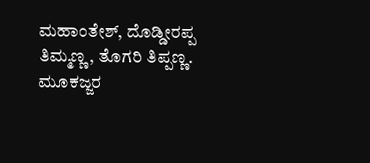ಮಹಾಂತೇಶ್, ದೊಡ್ಡೀರಪ್ಪ ತಿಮ್ಮಣ್ಣ, ತೊಗರಿ ತಿಪ್ಪಣ್ಣ. ಮೂಕಜ್ಜರ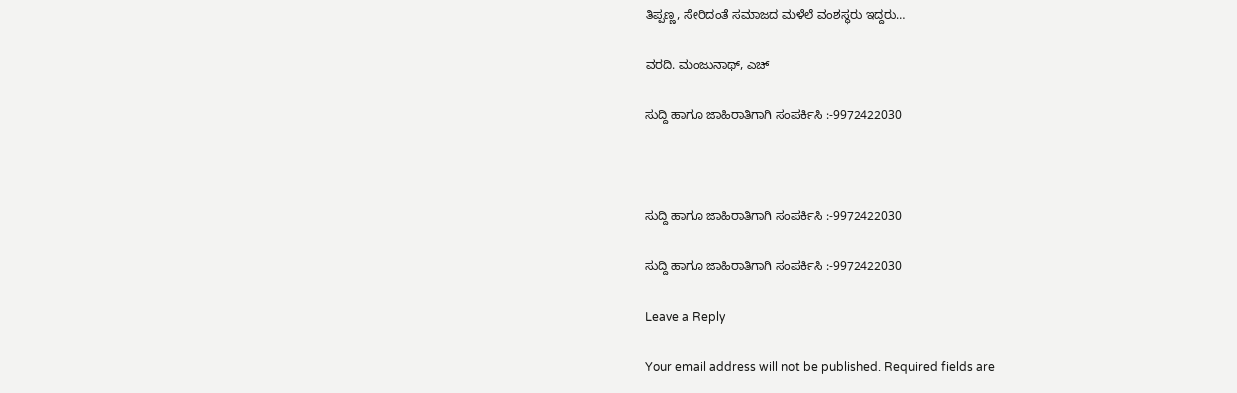ತಿಪ್ಪಣ್ಣ, ಸೇರಿದಂತೆ ಸಮಾಜದ ಮಳೆಲೆ ವಂಶಸ್ಥರು ಇದ್ದರು…

ವರದಿ. ಮಂಜುನಾಥ್, ಎಚ್

ಸುದ್ದಿ ಹಾಗೂ ಜಾಹಿರಾತಿಗಾಗಿ ಸಂಪರ್ಕಿಸಿ :-9972422030



ಸುದ್ದಿ ಹಾಗೂ ಜಾಹಿರಾತಿಗಾಗಿ ಸಂಪರ್ಕಿಸಿ :-9972422030

ಸುದ್ದಿ ಹಾಗೂ ಜಾಹಿರಾತಿಗಾಗಿ ಸಂಪರ್ಕಿಸಿ :-9972422030

Leave a Reply

Your email address will not be published. Required fields are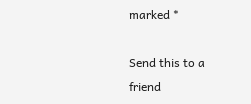marked *

Send this to a friend